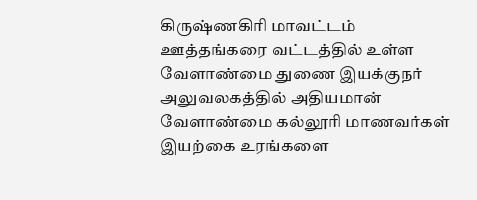கிருஷ்ணகிரி மாவட்டம் ஊத்தங்கரை வட்டத்தில் உள்ள வேளாண்மை துணை இயக்குநர் அலுவலகத்தில் அதியமான் வேளாண்மை கல்லூரி மாணவர்கள் இயற்கை உரங்களை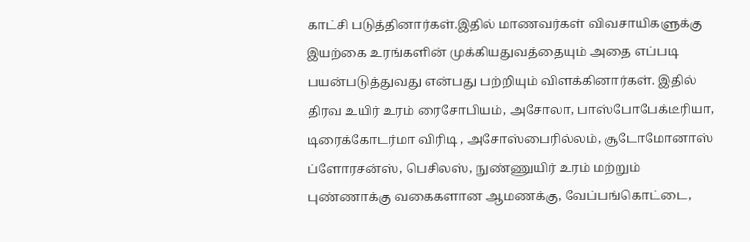காட்சி படுத்தினார்கள்.இதில் மாணவர்கள் விவசாயிகளுக்கு இயற்கை உரங்களின் முக்கியதுவத்தையும் அதை எப்படி பயன்படுத்துவது என்பது பற்றியும் விளக்கினார்கள். இதில் திரவ உயிர் உரம் ரைசோபியம், அசோலா, பாஸ்போபேக்டீரியா, டிரைக்கோடர்மா விரிடி , அசோஸ்பைரில்லம், சூடோமோனாஸ் ப்ளோரசன்ஸ், பெசிலஸ், நுண்ணுயிர் உரம் மற்றும் புண்ணாக்கு வகைகளான ஆமணக்கு, வேப்பங்கொட்டை,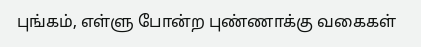புங்கம், எள்ளு போன்ற புண்ணாக்கு வகைகள்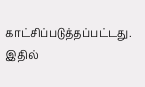காட்சிப்படுத்தப்பட்டது.
இதில்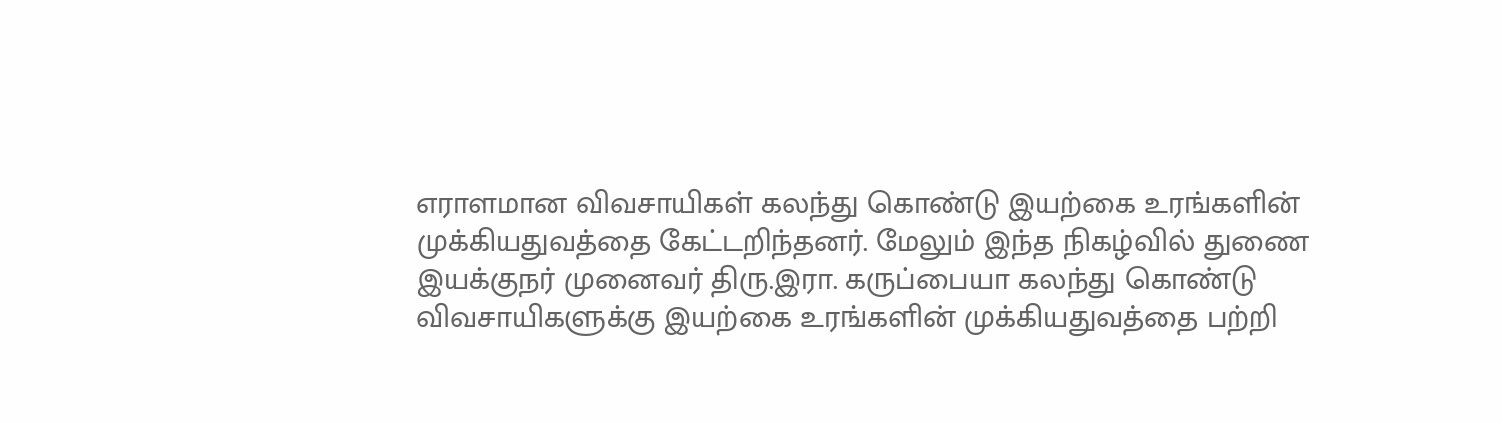எராளமான விவசாயிகள் கலந்து கொண்டு இயற்கை உரங்களின் முக்கியதுவத்தை கேட்டறிந்தனர். மேலும் இந்த நிகழ்வில் துணை இயக்குநர் முனைவர் திரு.இரா. கருப்பையா கலந்து கொண்டு விவசாயிகளுக்கு இயற்கை உரங்களின் முக்கியதுவத்தை பற்றி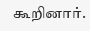கூறினார்.